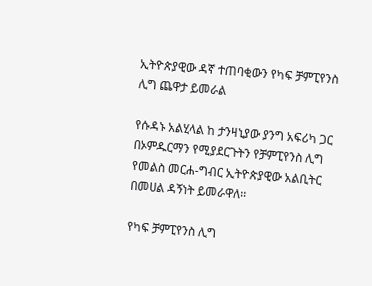ኢትዮጵያዊው ዳኛ ተጠባቂውን የካፍ ቻምፒየንስ ሊግ ጨዋታ ይመራል

የሱዳኑ አልሂላል ከ ታንዛኒያው ያንግ አፍሪካ ጋር በኦምዱርማን የሚያደርጉትን የቻምፒየንስ ሊግ የመልስ መርሐ-ግብር ኢትዮጵያዊው አልቢትር በመሀል ዳኝነት ይመራዋለ፡፡

የካፍ ቻምፒየንስ ሊግ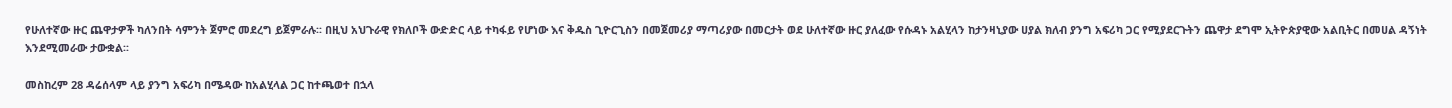የሁለተኛው ዙር ጨዋታዎች ካለንበት ሳምንት ጀምሮ መደረግ ይጀምራሉ፡፡ በዚህ አህጉራዊ የክለቦች ውድድር ላይ ተካፋይ የሆነው እና ቅዱስ ጊዮርጊስን በመጀመሪያ ማጣሪያው በመርታት ወደ ሁለተኛው ዙር ያለፈው የሱዳኑ አልሂላን ከታንዛኒያው ሀያል ክለብ ያንግ አፍሪካ ጋር የሚያደርጉትን ጨዋታ ደግሞ ኢትዮጵያዊው አልቢትር በመሀል ዳኝነት እንደሚመራው ታውቋል፡፡

መስከረም 28 ዳሬሰላም ላይ ያንግ አፍሪካ በሜዳው ከአልሂላል ጋር ከተጫወተ በኋላ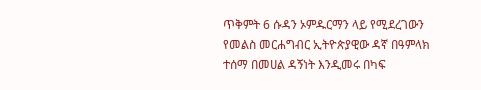ጥቅምት 6 ሱዳን ኦምዱርማን ላይ የሚደረገውን የመልስ መርሐግብር ኢትዮጵያዊው ዳኛ በዓምላክ ተሰማ በመሀል ዳኝነት እንዲመሩ በካፍ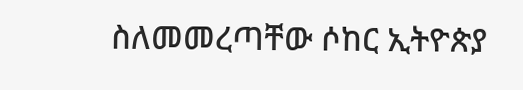ስለመመረጣቸው ሶከር ኢትዮጵያ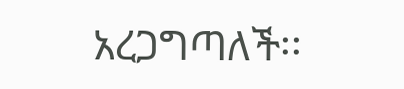አረጋግጣለች፡፡